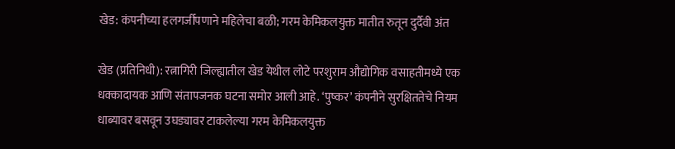खेड: कंपनीच्या हलगर्जीपणाने महिलेचा बळी; गरम केमिकलयुक्त मातीत रुतून दुर्दैवी अंत

खेड (प्रतिनिधी): रत्नागिरी जिल्ह्यातील खेड येथील लोटे परशुराम औद्योगिक वसाहतीमध्ये एक धक्कादायक आणि संतापजनक घटना समोर आली आहे. ‘पुष्कर’ कंपनीने सुरक्षिततेचे नियम धाब्यावर बसवून उघड्यावर टाकलेल्या गरम केमिकलयुक्त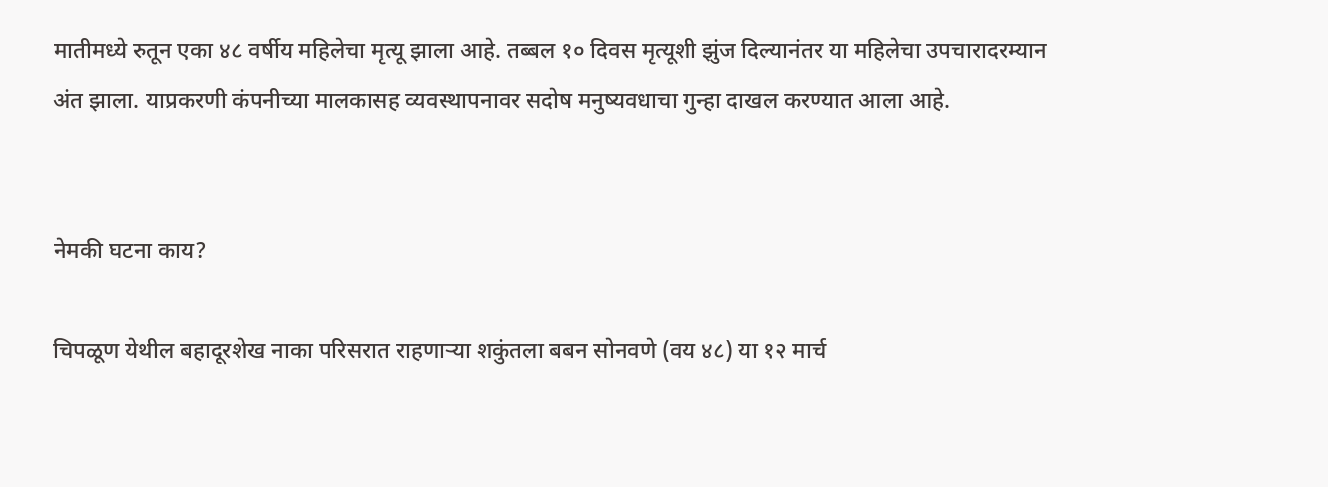मातीमध्ये रुतून एका ४८ वर्षीय महिलेचा मृत्यू झाला आहे. तब्बल १० दिवस मृत्यूशी झुंज दिल्यानंतर या महिलेचा उपचारादरम्यान अंत झाला. याप्रकरणी कंपनीच्या मालकासह व्यवस्थापनावर सदोष मनुष्यवधाचा गुन्हा दाखल करण्यात आला आहे.


नेमकी घटना काय?

चिपळूण येथील बहादूरशेख नाका परिसरात राहणाऱ्या शकुंतला बबन सोनवणे (वय ४८) या १२ मार्च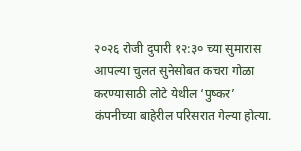२०२६ रोजी दुपारी १२:३० च्या सुमारास आपल्या चुलत सुनेसोबत कचरा गोळा करण्यासाठी लोटे येथील ‘पुष्कर’ कंपनीच्या बाहेरील परिसरात गेल्या होत्या.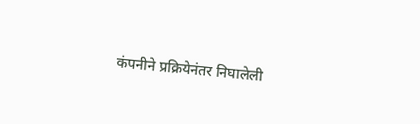कंपनीने प्रक्रियेनंतर निघालेली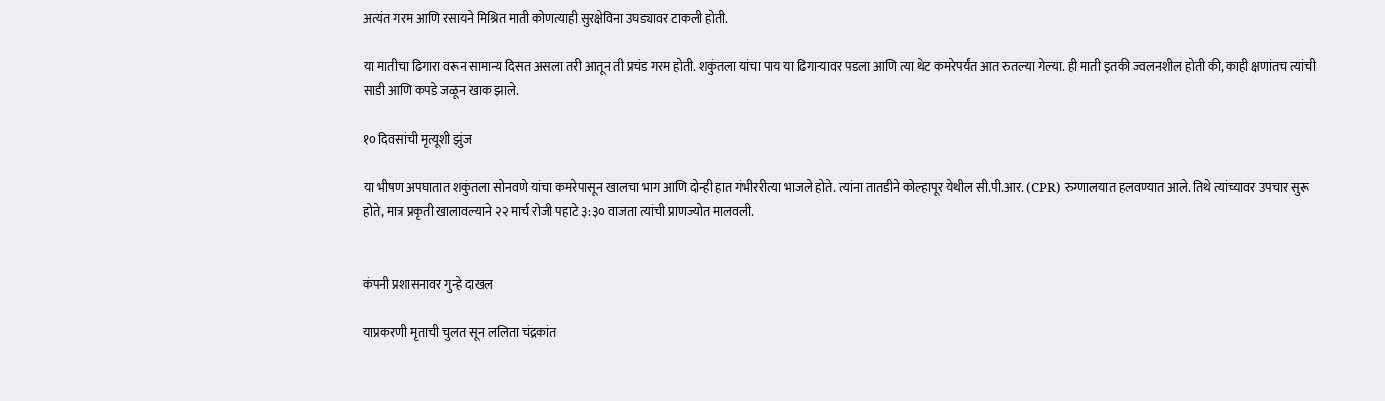अत्यंत गरम आणि रसायने मिश्रित माती कोणत्याही सुरक्षेविना उघड्यावर टाकली होती.

या मातीचा ढिगारा वरून सामान्य दिसत असला तरी आतून ती प्रचंड गरम होती. शकुंतला यांचा पाय या ढिगाऱ्यावर पडला आणि त्या थेट कमरेपर्यंत आत रुतल्या गेल्या. ही माती इतकी ज्वलनशील होती की, काही क्षणांतच त्यांची साडी आणि कपडे जळून खाक झाले.

१० दिवसांची मृत्यूशी झुंज

या भीषण अपघातात शकुंतला सोनवणे यांचा कमरेपासून खालचा भाग आणि दोन्ही हात गंभीररीत्या भाजले होते. त्यांना तातडीने कोल्हापूर येथील सी.पी.आर. (CPR) रुग्णालयात हलवण्यात आले. तिथे त्यांच्यावर उपचार सुरू होते, मात्र प्रकृती खालावल्याने २२ मार्च रोजी पहाटे ३:३० वाजता त्यांची प्राणज्योत मालवली.


कंपनी प्रशासनावर गुन्हे दाखल

याप्रकरणी मृताची चुलत सून ललिता चंद्रकांत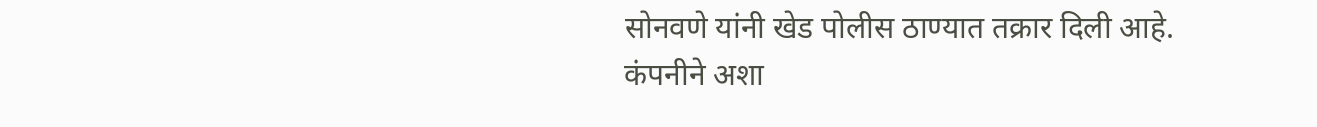सोनवणे यांनी खेड पोलीस ठाण्यात तक्रार दिली आहे. कंपनीने अशा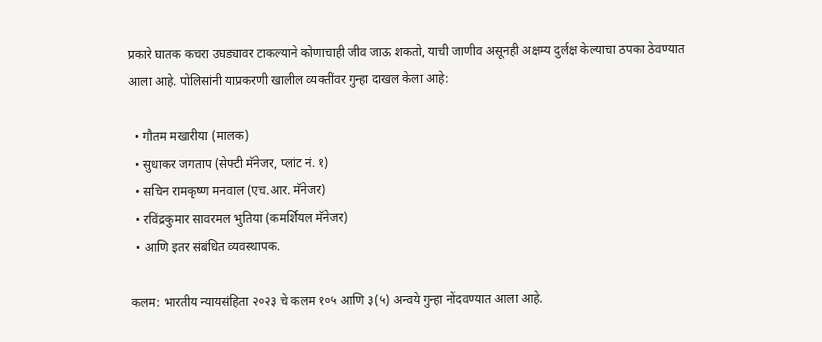प्रकारे घातक कचरा उघड्यावर टाकल्याने कोणाचाही जीव जाऊ शकतो, याची जाणीव असूनही अक्षम्य दुर्लक्ष केल्याचा ठपका ठेवण्यात आला आहे. पोलिसांनी याप्रकरणी खालील व्यक्तींवर गुन्हा दाखल केला आहे:

  • गौतम मखारीया (मालक)
  • सुधाकर जगताप (सेफ्टी मॅनेजर, प्लांट नं. १)
  • सचिन रामकृष्ण मनवाल (एच.आर. मॅनेजर)
  • रविंद्रकुमार सावरमल भुतिया (कमर्शियल मॅनेजर)
  • आणि इतर संबंधित व्यवस्थापक.

कलम: भारतीय न्यायसंहिता २०२३ चे कलम १०५ आणि ३(५) अन्वये गुन्हा नोंदवण्यात आला आहे.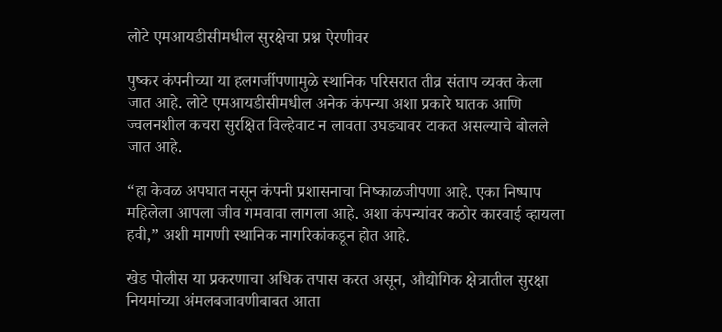लोटे एमआयडीसीमधील सुरक्षेचा प्रश्न ऐरणीवर

पुष्कर कंपनीच्या या हलगर्जीपणामुळे स्थानिक परिसरात तीव्र संताप व्यक्त केला जात आहे. लोटे एमआयडीसीमधील अनेक कंपन्या अशा प्रकारे घातक आणि ज्वलनशील कचरा सुरक्षित विल्हेवाट न लावता उघड्यावर टाकत असल्याचे बोलले जात आहे.

“हा केवळ अपघात नसून कंपनी प्रशासनाचा निष्काळजीपणा आहे. एका निष्पाप महिलेला आपला जीव गमवावा लागला आहे. अशा कंपन्यांवर कठोर कारवाई व्हायला हवी,” अशी मागणी स्थानिक नागरिकांकडून होत आहे.

खेड पोलीस या प्रकरणाचा अधिक तपास करत असून, औद्योगिक क्षेत्रातील सुरक्षा नियमांच्या अंमलबजावणीबाबत आता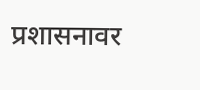प्रशासनावर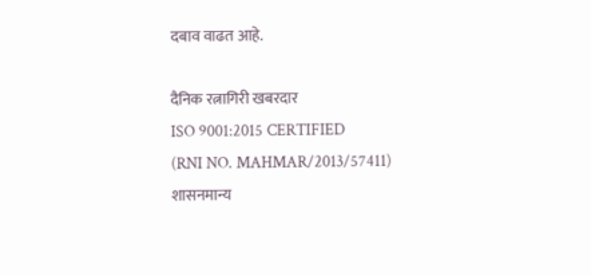दबाव वाढत आहे.

दैनिक रत्नागिरी खबरदार
ISO 9001:2015 CERTIFIED
(RNI NO. MAHMAR/2013/57411)
शासनमान्य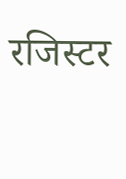रजिस्टर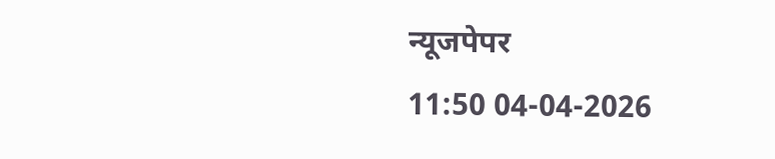न्यूजपेपर
11:50 04-04-2026